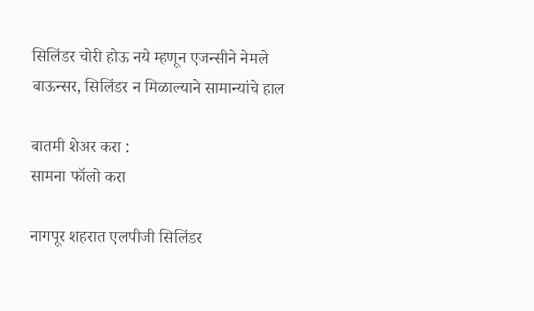सिलिंडर चोरी होऊ नये म्हणून एजन्सीने नेमले बाऊन्सर, सिलिंडर न मिळाल्याने सामान्यांचे हाल

बातमी शेअर करा :
सामना फॉलो करा

नागपूर शहरात एलपीजी सिलिंडर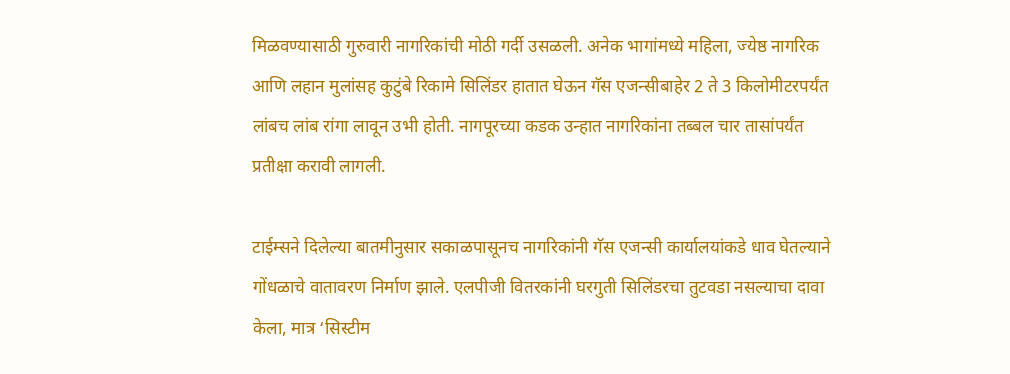मिळवण्यासाठी गुरुवारी नागरिकांची मोठी गर्दी उसळली. अनेक भागांमध्ये महिला, ज्येष्ठ नागरिक आणि लहान मुलांसह कुटुंबे रिकामे सिलिंडर हातात घेऊन गॅस एजन्सीबाहेर 2 ते 3 किलोमीटरपर्यंत लांबच लांब रांगा लावून उभी होती. नागपूरच्या कडक उन्हात नागरिकांना तब्बल चार तासांपर्यंत प्रतीक्षा करावी लागली.

टाईम्सने दिलेल्या बातमीनुसार सकाळपासूनच नागरिकांनी गॅस एजन्सी कार्यालयांकडे धाव घेतल्याने गोंधळाचे वातावरण निर्माण झाले. एलपीजी वितरकांनी घरगुती सिलिंडरचा तुटवडा नसल्याचा दावा केला, मात्र ‘सिस्टीम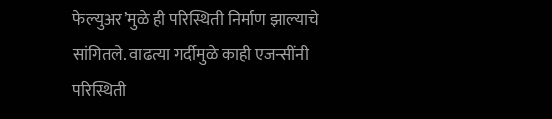फेल्युअर’मुळे ही परिस्थिती निर्माण झाल्याचे सांगितले. वाढत्या गर्दीमुळे काही एजन्सींनी परिस्थिती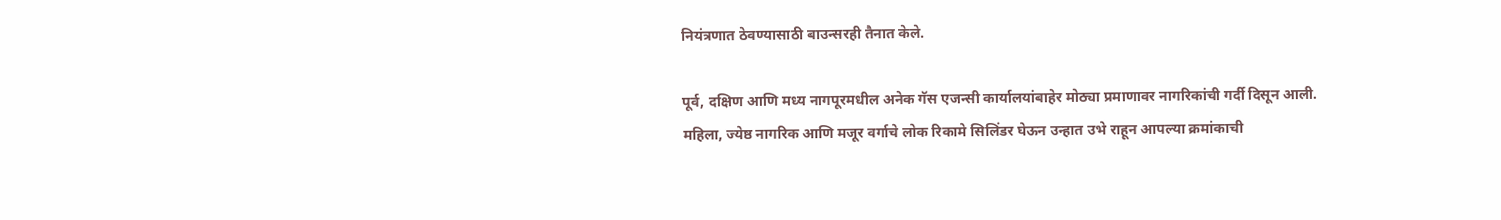नियंत्रणात ठेवण्यासाठी बाउन्सरही तैनात केले.

पूर्व, दक्षिण आणि मध्य नागपूरमधील अनेक गॅस एजन्सी कार्यालयांबाहेर मोठ्या प्रमाणावर नागरिकांची गर्दी दिसून आली. महिला, ज्येष्ठ नागरिक आणि मजूर वर्गाचे लोक रिकामे सिलिंडर घेऊन उन्हात उभे राहून आपल्या क्रमांकाची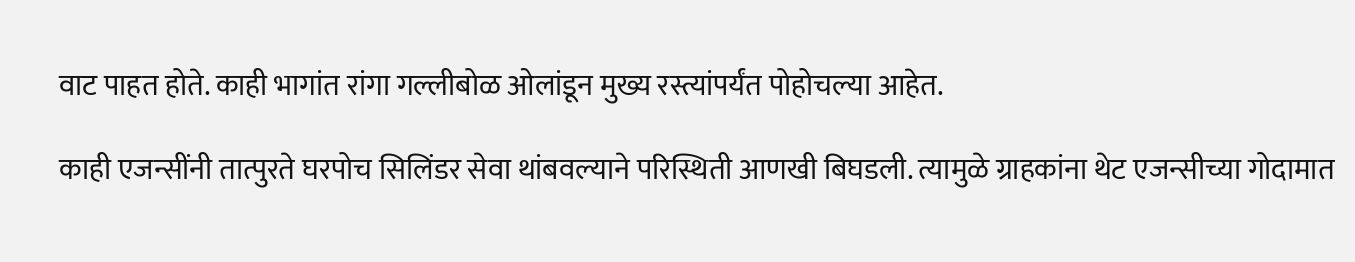वाट पाहत होते. काही भागांत रांगा गल्लीबोळ ओलांडून मुख्य रस्त्यांपर्यंत पोहोचल्या आहेत.

काही एजन्सींनी तात्पुरते घरपोच सिलिंडर सेवा थांबवल्याने परिस्थिती आणखी बिघडली. त्यामुळे ग्राहकांना थेट एजन्सीच्या गोदामात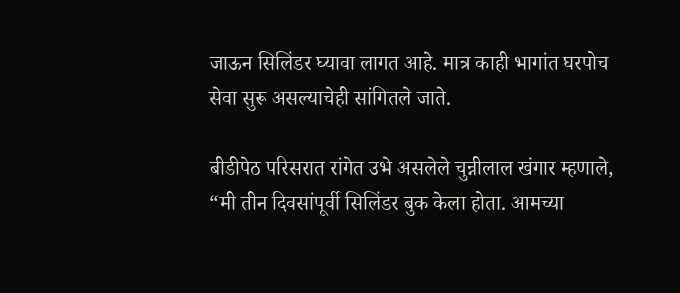जाऊन सिलिंडर घ्यावा लागत आहे. मात्र काही भागांत घरपोच सेवा सुरू असल्याचेही सांगितले जाते.

बीडीपेठ परिसरात रांगेत उभे असलेले चुन्नीलाल खंगार म्हणाले, “मी तीन दिवसांपूर्वी सिलिंडर बुक केला होता. आमच्या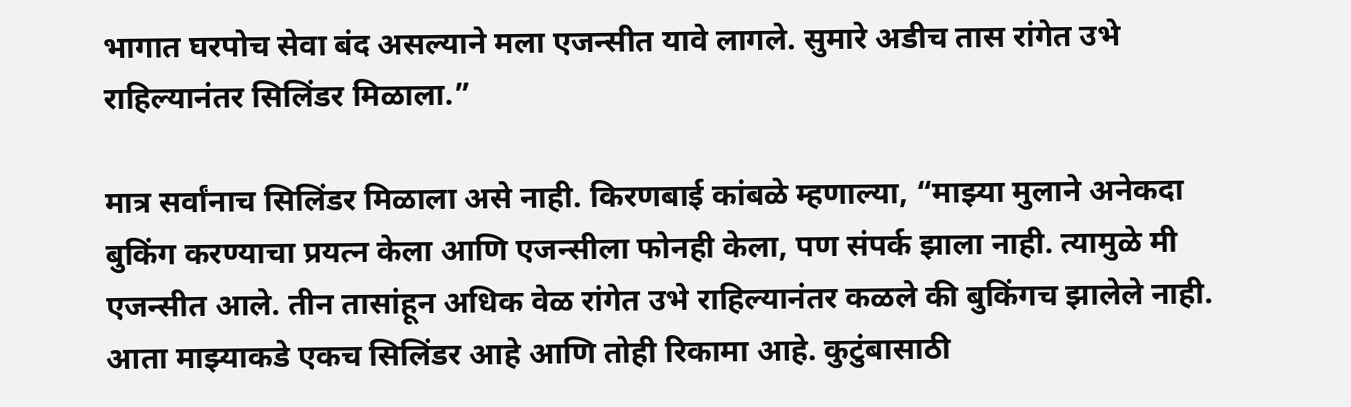भागात घरपोच सेवा बंद असल्याने मला एजन्सीत यावे लागले. सुमारे अडीच तास रांगेत उभे राहिल्यानंतर सिलिंडर मिळाला.”

मात्र सर्वांनाच सिलिंडर मिळाला असे नाही. किरणबाई कांबळे म्हणाल्या, “माझ्या मुलाने अनेकदा बुकिंग करण्याचा प्रयत्न केला आणि एजन्सीला फोनही केला, पण संपर्क झाला नाही. त्यामुळे मी एजन्सीत आले. तीन तासांहून अधिक वेळ रांगेत उभे राहिल्यानंतर कळले की बुकिंगच झालेले नाही. आता माझ्याकडे एकच सिलिंडर आहे आणि तोही रिकामा आहे. कुटुंबासाठी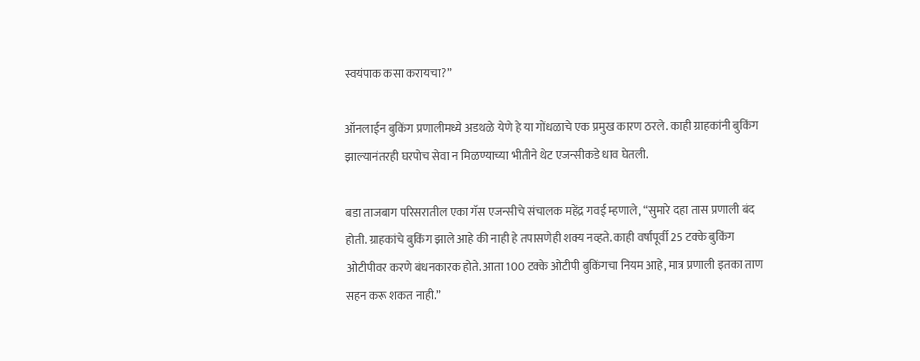स्वयंपाक कसा करायचा?”

ऑनलाईन बुकिंग प्रणालीमध्ये अडथळे येणे हे या गोंधळाचे एक प्रमुख कारण ठरले. काही ग्राहकांनी बुकिंग झाल्यानंतरही घरपोच सेवा न मिळण्याच्या भीतीने थेट एजन्सीकडे धाव घेतली.

बडा ताजबाग परिसरातील एका गॅस एजन्सीचे संचालक महेंद्र गवई म्हणाले, “सुमारे दहा तास प्रणाली बंद होती. ग्राहकांचे बुकिंग झाले आहे की नाही हे तपासणेही शक्य नव्हते. काही वर्षांपूर्वी 25 टक्के बुकिंग ओटीपीवर करणे बंधनकारक होते. आता 100 टक्के ओटीपी बुकिंगचा नियम आहे, मात्र प्रणाली इतका ताण सहन करू शकत नाही.”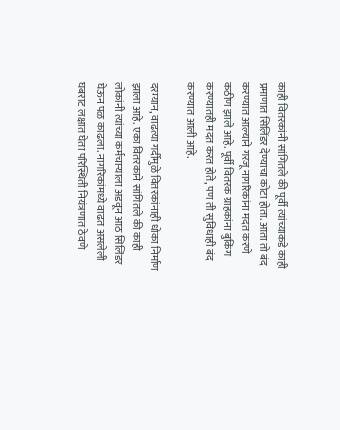काही वितरकांनी सांगितले की पूर्वी त्यांच्याकडे काही प्रमाणात सिलिंडर देण्याचा कोटा होता. आता तो बंद करण्यात आल्याने गरजू नागरिकांना मदत करणे कठीण झाले आहे. पूर्वी वितरक ग्राहकांना बुकिंग करण्यातही मदत करत होते, पण ती सुविधाही बंद करण्यात आली आहे.

दरम्यान, वाढत्या गर्दीमुळे वितरकांनाही धोका निर्माण झाला आहे. एका वितरकाने सांगितले की काही लोकांनी त्यांच्या कर्मचाऱ्याला अडवून आठ सिलिंडर घेऊन पळ काढला. नागरिकांमध्ये वाढत असलेली घबराट लक्षात घेता परिस्थिती नियंत्रणात ठेवणे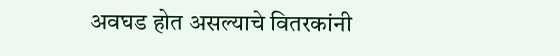अवघड होत असल्याचे वितरकांनी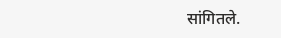सांगितले.